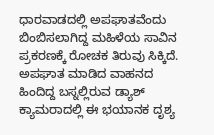ಧಾರವಾಡದಲ್ಲಿ ಅಪಘಾತವೆಂದು ಬಿಂಬಿಸಲಾಗಿದ್ದ ಮಹಿಳೆಯ ಸಾವಿನ ಪ್ರಕರಣಕ್ಕೆ ರೋಚಕ ತಿರುವು ಸಿಕ್ಕಿದೆ. ಅಪಘಾತ ಮಾಡಿದ ವಾಹನದ ಹಿಂದಿದ್ದ ಬಸ್ನಲ್ಲಿರುವ ಡ್ಯಾಶ್ ಕ್ಯಾಮರಾದಲ್ಲಿ ಈ ಭಯಾನಕ ದೃಶ್ಯ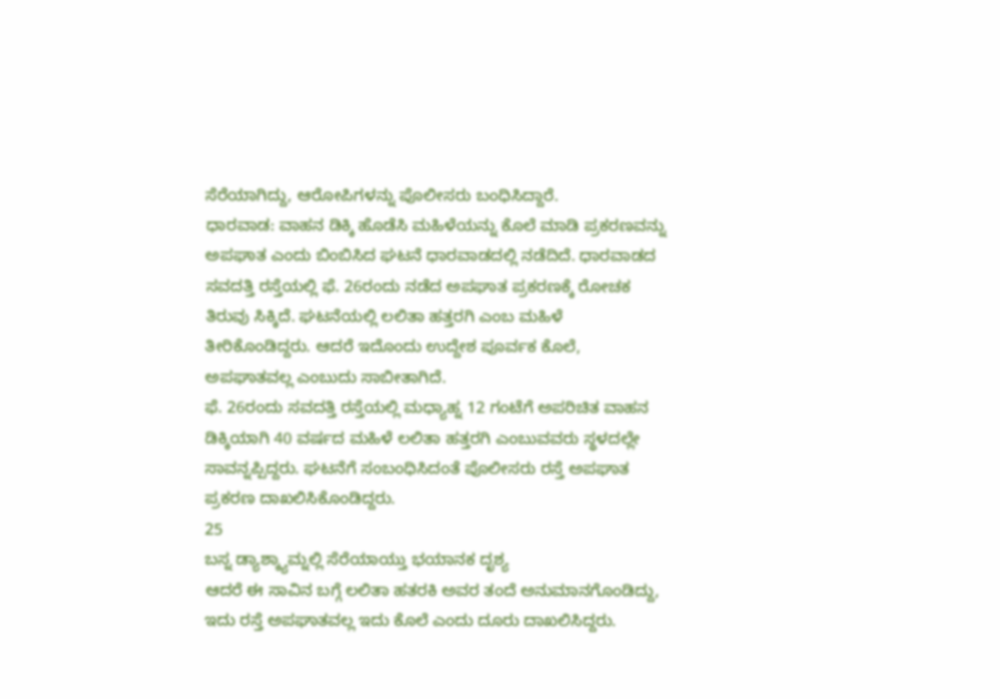ಸೆರೆಯಾಗಿದ್ದು, ಆರೋಪಿಗಳನ್ನು ಪೊಲೀಸರು ಬಂಧಿಸಿದ್ದಾರೆ.
ಧಾರವಾಡ: ವಾಹನ ಡಿಕ್ಕಿ ಹೊಡೆಸಿ ಮಹಿಳೆಯನ್ನು ಕೊಲೆ ಮಾಡಿ ಪ್ರಕರಣವನ್ನು ಅಪಘಾತ ಎಂದು ಬಿಂಬಿಸಿದ ಘಟನೆ ಧಾರವಾಡದಲ್ಲಿ ನಡೆದಿದೆ. ಧಾರವಾಡದ ಸವದತ್ತಿ ರಸ್ತೆಯಲ್ಲಿ ಫೆ. 26ರಂದು ನಡೆದ ಅಪಘಾತ ಪ್ರಕರಣಕ್ಕೆ ರೋಚಕ ತಿರುವು ಸಿಕ್ಕಿದೆ. ಘಟನೆಯಲ್ಲಿ ಲಲಿತಾ ಹತ್ತರಗಿ ಎಂಬ ಮಹಿಳೆ ತೀರಿಕೊಂಡಿದ್ದರು. ಆದರೆ ಇದೊಂದು ಉದ್ದೇಶ ಪೂರ್ವಕ ಕೊಲೆ, ಅಪಘಾತವಲ್ಲ ಎಂಬುದು ಸಾಬೀತಾಗಿದೆ.
ಫೆ. 26ರಂದು ಸವದತ್ತಿ ರಸ್ತೆಯಲ್ಲಿ ಮಧ್ಯಾಹ್ನ 12 ಗಂಟೆಗೆ ಅಪರಿಚಿತ ವಾಹನ ಡಿಕ್ಕಿಯಾಗಿ 40 ವರ್ಷದ ಮಹಿಳೆ ಲಲಿತಾ ಹತ್ತರಗಿ ಎಂಬುವವರು ಸ್ಥಳದಲ್ಲೇ ಸಾವನ್ನಪ್ಪಿದ್ದರು. ಘಟನೆಗೆ ಸಂಬಂಧಿಸಿದಂತೆ ಪೊಲೀಸರು ರಸ್ತೆ ಅಪಘಾತ ಪ್ರಕರಣ ದಾಖಲಿಸಿಕೊಂಡಿದ್ದರು.
25
ಬಸ್ನ ಡ್ಯಾಶ್ಕ್ಯಾಮ್ನಲ್ಲಿ ಸೆರೆಯಾಯ್ತು ಭಯಾನಕ ದೃಶ್ಯ
ಆದರೆ ಈ ಸಾವಿನ ಬಗ್ಗೆ ಲಲಿತಾ ಹತರಕಿ ಅವರ ತಂದೆ ಅನುಮಾನಗೊಂಡಿದ್ದು, ಇದು ರಸ್ತೆ ಅಪಘಾತವಲ್ಲ ಇದು ಕೊಲೆ ಎಂದು ದೂರು ದಾಖಲಿಸಿದ್ದರು.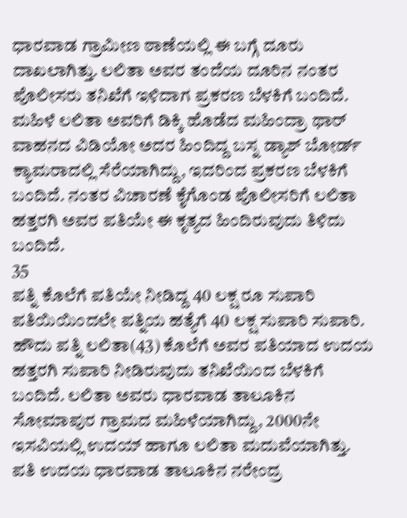ಧಾರವಾಡ ಗ್ರಾಮೀಣ ಠಾಣೆಯಲ್ಲಿ ಈ ಬಗ್ಗೆ ದೂರು ದಾಖಲಾಗಿತ್ತು. ಲಲಿತಾ ಅವರ ತಂದೆಯ ದೂರಿನ ನಂತರ ಪೊಲೀಸರು ತನಿಖೆಗೆ ಇಳಿದಾಗ ಪ್ರಕರಣ ಬೆಳಕಿಗೆ ಬಂದಿದೆ.
ಮಹಿಳೆ ಲಲಿತಾ ಅವರಿಗೆ ಡಿಕ್ಕಿ ಹೊಡೆದ ಮಹಿಂದ್ರಾ ಥಾರ್ ವಾಹನದ ವಿಡಿಯೋ ಅದರ ಹಿಂದಿದ್ದ ಬಸ್ನ ಡ್ಯಾಶ್ ಬೋರ್ಡ್ ಕ್ಯಾಮರಾದಲ್ಲಿ ಸೆರೆಯಾಗಿದ್ದು, ಇದರಿಂದ ಪ್ರಕರಣ ಬೆಳಕಿಗೆ ಬಂದಿದೆ. ನಂತರ ವಿಚಾರಣೆ ಕೈಗೊಂಡ ಪೊಲೀಸರಿಗೆ ಲಲಿತಾ ಹತ್ತರಗಿ ಅವರ ಪತಿಯೇ ಈ ಕೃತ್ಯದ ಹಿಂದಿರುವುದು ತಿಳಿದು ಬಂದಿದೆ.
35
ಪತ್ನಿ ಕೊಲೆಗೆ ಪತಿಯೇ ನೀಡಿದ್ದ 40 ಲಕ್ಷ ರೂ ಸುಪಾರಿ
ಪತಿಯಿಯಿಂದಲೇ ಪತ್ನಿಯ ಹತ್ಯೆಗೆ 40 ಲಕ್ಷ ಸುಪಾರಿ ಸುಪಾರಿ. ಹೌದು ಪತ್ನಿ ಲಲಿತಾ(43) ಕೊಲೆಗೆ ಅವರ ಪತಿಯಾದ ಉದಯ ಹತ್ತರಗಿ ಸುಪಾರಿ ನೀಡಿರುವುದು ತನಿಖೆಯಿಂದ ಬೆಳಕಿಗೆ ಬಂದಿದೆ. ಲಲಿತಾ ಅವರು ಧಾರವಾಡ ತಾಲೂಕಿನ ಸೋಮಾಪುರ ಗ್ರಾಮದ ಮಹಿಳೆಯಾಗಿದ್ದು, 2000ನೇ ಇಸವಿಯಲ್ಲಿ ಉದಯ್ ಹಾಗೂ ಲಲಿತಾ ಮದುವೆಯಾಗಿತ್ತು.
ಪತಿ ಉದಯ ಧಾರವಾಡ ತಾಲೂಕಿನ ನರೇಂದ್ರ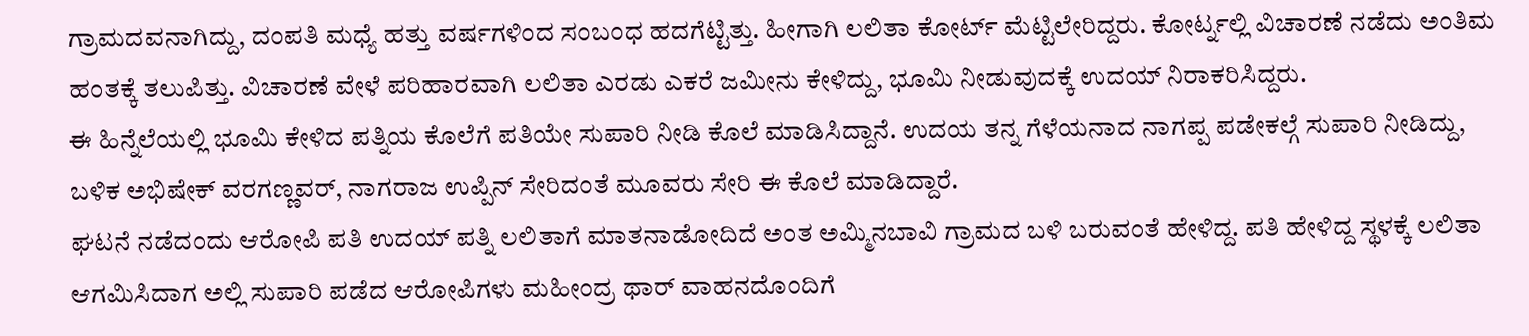ಗ್ರಾಮದವನಾಗಿದ್ದು, ದಂಪತಿ ಮಧ್ಯೆ ಹತ್ತು ವರ್ಷಗಳಿಂದ ಸಂಬಂಧ ಹದಗೆಟ್ಟಿತ್ತು. ಹೀಗಾಗಿ ಲಲಿತಾ ಕೋರ್ಟ್ ಮೆಟ್ಟಿಲೇರಿದ್ದರು. ಕೋರ್ಟ್ನಲ್ಲಿ ವಿಚಾರಣೆ ನಡೆದು ಅಂತಿಮ ಹಂತಕ್ಕೆ ತಲುಪಿತ್ತು. ವಿಚಾರಣೆ ವೇಳೆ ಪರಿಹಾರವಾಗಿ ಲಲಿತಾ ಎರಡು ಎಕರೆ ಜಮೀನು ಕೇಳಿದ್ದು, ಭೂಮಿ ನೀಡುವುದಕ್ಕೆ ಉದಯ್ ನಿರಾಕರಿಸಿದ್ದರು.
ಈ ಹಿನ್ನೆಲೆಯಲ್ಲಿ ಭೂಮಿ ಕೇಳಿದ ಪತ್ನಿಯ ಕೊಲೆಗೆ ಪತಿಯೇ ಸುಪಾರಿ ನೀಡಿ ಕೊಲೆ ಮಾಡಿಸಿದ್ದಾನೆ. ಉದಯ ತನ್ನ ಗೆಳೆಯನಾದ ನಾಗಪ್ಪ ಪಡೇಕಲ್ಗೆ ಸುಪಾರಿ ನೀಡಿದ್ದು, ಬಳಿಕ ಅಭಿಷೇಕ್ ವರಗಣ್ಣವರ್, ನಾಗರಾಜ ಉಪ್ಪಿನ್ ಸೇರಿದಂತೆ ಮೂವರು ಸೇರಿ ಈ ಕೊಲೆ ಮಾಡಿದ್ದಾರೆ.
ಘಟನೆ ನಡೆದಂದು ಆರೋಪಿ ಪತಿ ಉದಯ್ ಪತ್ನಿ ಲಲಿತಾಗೆ ಮಾತನಾಡೋದಿದೆ ಅಂತ ಅಮ್ಮಿನಬಾವಿ ಗ್ರಾಮದ ಬಳಿ ಬರುವಂತೆ ಹೇಳಿದ್ದ. ಪತಿ ಹೇಳಿದ್ದ ಸ್ಥಳಕ್ಕೆ ಲಲಿತಾ ಆಗಮಿಸಿದಾಗ ಅಲ್ಲಿ ಸುಪಾರಿ ಪಡೆದ ಆರೋಪಿಗಳು ಮಹೀಂದ್ರ ಥಾರ್ ವಾಹನದೊಂದಿಗೆ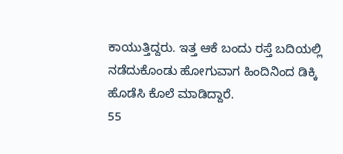ಕಾಯುತ್ತಿದ್ದರು. ಇತ್ತ ಆಕೆ ಬಂದು ರಸ್ತೆ ಬದಿಯಲ್ಲಿ ನಡೆದುಕೊಂಡು ಹೋಗುವಾಗ ಹಿಂದಿನಿಂದ ಡಿಕ್ಕಿ ಹೊಡೆಸಿ ಕೊಲೆ ಮಾಡಿದ್ದಾರೆ.
55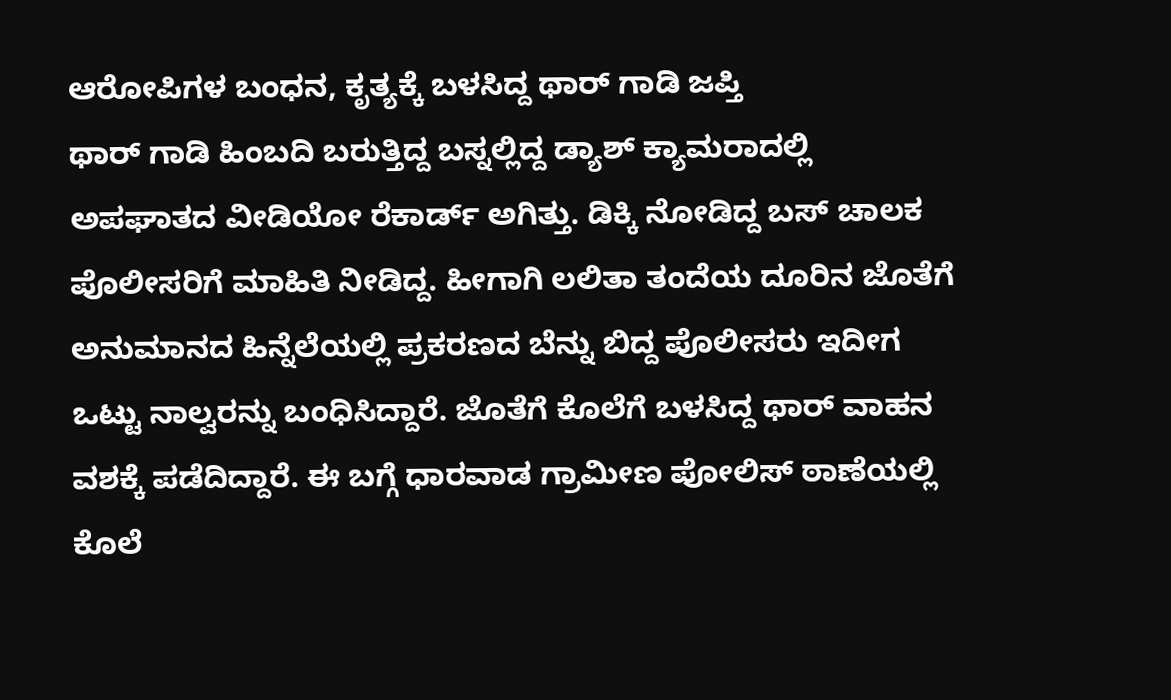ಆರೋಪಿಗಳ ಬಂಧನ, ಕೃತ್ಯಕ್ಕೆ ಬಳಸಿದ್ದ ಥಾರ್ ಗಾಡಿ ಜಪ್ತಿ
ಥಾರ್ ಗಾಡಿ ಹಿಂಬದಿ ಬರುತ್ತಿದ್ದ ಬಸ್ನಲ್ಲಿದ್ದ ಡ್ಯಾಶ್ ಕ್ಯಾಮರಾದಲ್ಲಿ ಅಪಘಾತದ ವೀಡಿಯೋ ರೆಕಾರ್ಡ್ ಅಗಿತ್ತು. ಡಿಕ್ಕಿ ನೋಡಿದ್ದ ಬಸ್ ಚಾಲಕ ಪೊಲೀಸರಿಗೆ ಮಾಹಿತಿ ನೀಡಿದ್ದ. ಹೀಗಾಗಿ ಲಲಿತಾ ತಂದೆಯ ದೂರಿನ ಜೊತೆಗೆ ಅನುಮಾನದ ಹಿನ್ನೆಲೆಯಲ್ಲಿ ಪ್ರಕರಣದ ಬೆನ್ನು ಬಿದ್ದ ಪೊಲೀಸರು ಇದೀಗ ಒಟ್ಟು ನಾಲ್ವರನ್ನು ಬಂಧಿಸಿದ್ದಾರೆ. ಜೊತೆಗೆ ಕೊಲೆಗೆ ಬಳಸಿದ್ದ ಥಾರ್ ವಾಹನ ವಶಕ್ಕೆ ಪಡೆದಿದ್ದಾರೆ. ಈ ಬಗ್ಗೆ ಧಾರವಾಡ ಗ್ರಾಮೀಣ ಪೋಲಿಸ್ ಠಾಣೆಯಲ್ಲಿ ಕೊಲೆ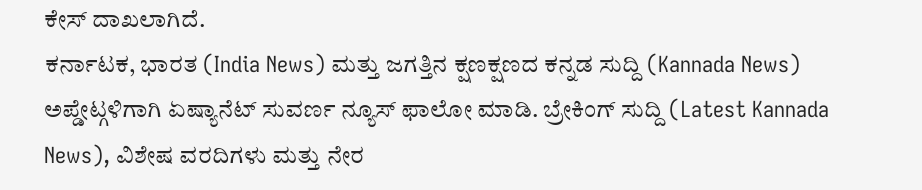ಕೇಸ್ ದಾಖಲಾಗಿದೆ.
ಕರ್ನಾಟಕ, ಭಾರತ (India News) ಮತ್ತು ಜಗತ್ತಿನ ಕ್ಷಣಕ್ಷಣದ ಕನ್ನಡ ಸುದ್ದಿ (Kannada News) ಅಪ್ಡೇಟ್ಗಳಿಗಾಗಿ ಏಷ್ಯಾನೆಟ್ ಸುವರ್ಣ ನ್ಯೂಸ್ ಫಾಲೋ ಮಾಡಿ. ಬ್ರೇಕಿಂಗ್ ಸುದ್ದಿ (Latest Kannada News), ವಿಶೇಷ ವರದಿಗಳು ಮತ್ತು ನೇರ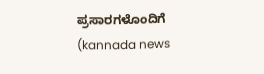ಪ್ರಸಾರಗಳೊಂದಿಗೆ (kannada news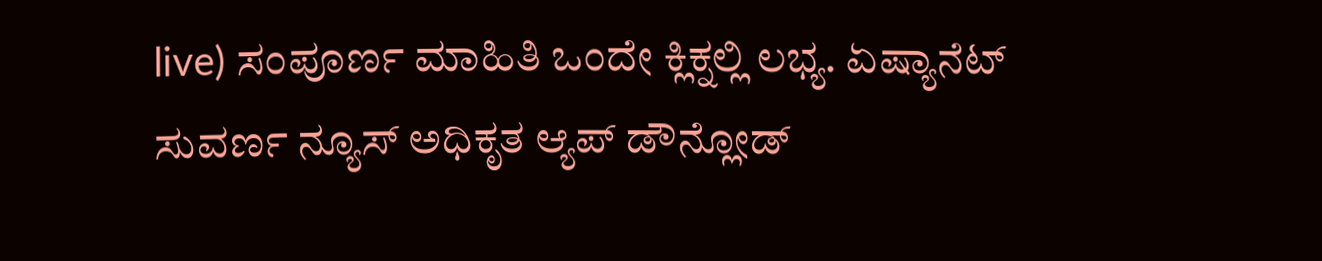live) ಸಂಪೂರ್ಣ ಮಾಹಿತಿ ಒಂದೇ ಕ್ಲಿಕ್ನಲ್ಲಿ ಲಭ್ಯ. ಏಷ್ಯಾನೆಟ್ ಸುವರ್ಣ ನ್ಯೂಸ್ ಅಧಿಕೃತ ಆ್ಯಪ್ ಡೌನ್ಲೋಡ್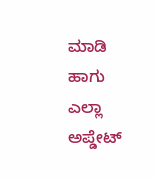ಮಾಡಿ ಹಾಗು ಎಲ್ಲಾ ಅಪ್ಡೇಟ್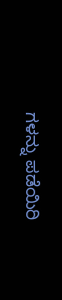ಗಳನ್ನು ಪಡೆಯಿರಿ